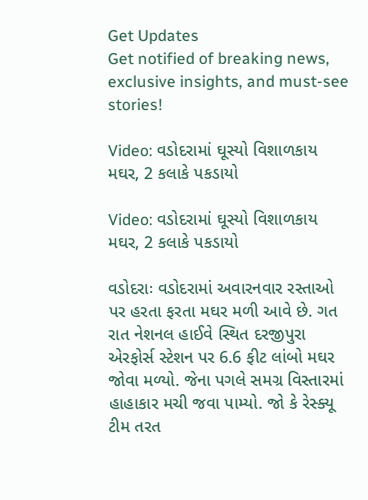Get Updates
Get notified of breaking news, exclusive insights, and must-see stories!

Video: વડોદરામાં ઘૂસ્યો વિશાળકાય મઘર, 2 કલાકે પકડાયો

Video: વડોદરામાં ઘૂસ્યો વિશાળકાય મઘર, 2 કલાકે પકડાયો

વડોદરાઃ વડોદરામાં અવારનવાર રસ્તાઓ પર હરતા ફરતા મઘર મળી આવે છે. ગત રાત નેશનલ હાઈવે સ્થિત દરજીપુરા એરફોર્સ સ્ટેશન પર 6.6 ફીટ લાંબો મઘર જોવા મળ્યો. જેના પગલે સમગ્ર વિસ્તારમાં હાહાકાર મચી જવા પામ્યો. જો કે રેસ્ક્યૂ ટીમ તરત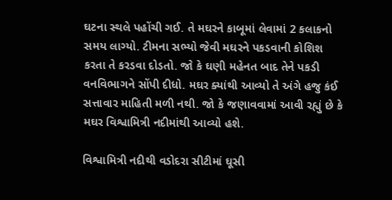ઘટના સ્થલે પહોંચી ગઈ. તે મઘરને કાબૂમાં લેવામાં 2 કલાકનો સમય લાગ્યો. ટીમના સભ્યો જેવી મઘરને પકડવાની કોશિશ કરતા તે કરડવા દોડતો. જો કે ઘણી મહેનત બાદ તેને પકડી વનવિભાગને સોંપી દીધો. મઘર ક્યાંથી આવ્યો તે અંગે હજુ કંઈ સત્તાવાર માહિતી મળી નથી. જો કે જણાવવામાં આવી રહ્યું છે કે મઘર વિશ્વામિત્રી નદીમાંથી આવ્યો હશે.

વિશ્વામિત્રી નદીથી વડોદરા સીટીમાં ઘૂસી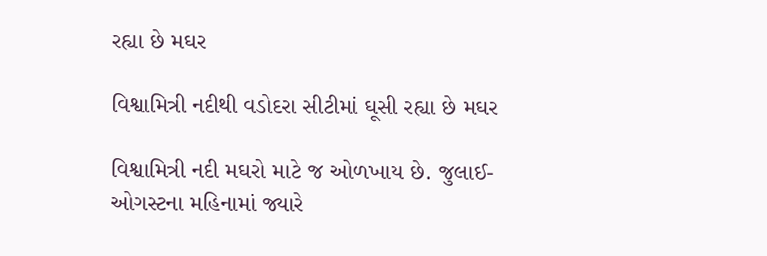રહ્યા છે મઘર

વિશ્વામિત્રી નદીથી વડોદરા સીટીમાં ઘૂસી રહ્યા છે મઘર

વિશ્વામિત્રી નદી મઘરો માટે જ ઓળખાય છે. જુલાઈ-ઓગસ્ટના મહિનામાં જ્યારે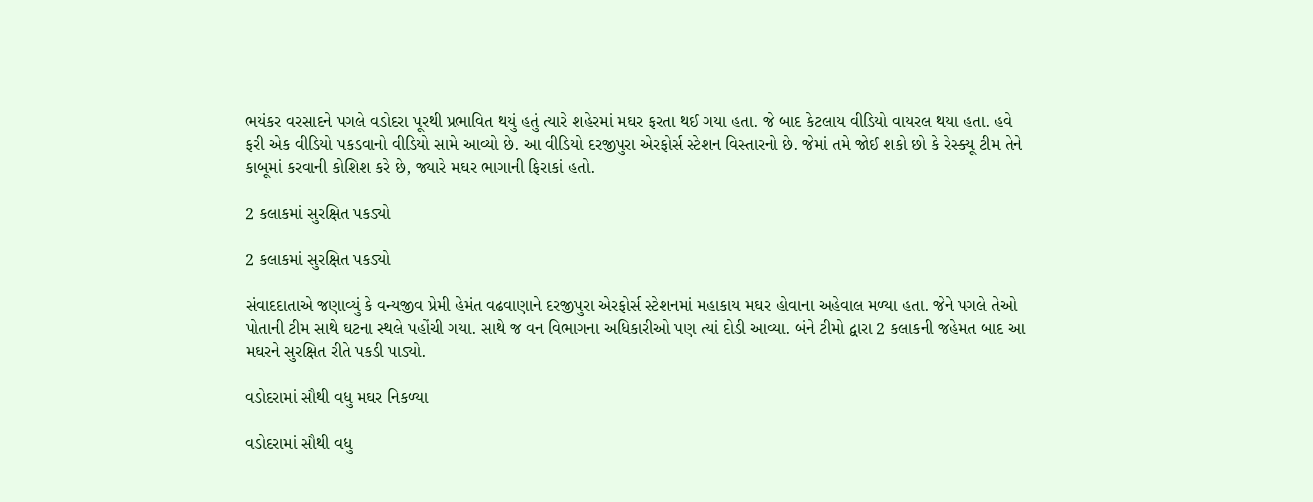ભયંકર વરસાદને પગલે વડોદરા પૂરથી પ્રભાવિત થયું હતું ત્યારે શહેરમાં મઘર ફરતા થઈ ગયા હતા. જે બાદ કેટલાય વીડિયો વાયરલ થયા હતા. હવે ફરી એક વીડિયો પકડવાનો વીડિયો સામે આવ્યો છે. આ વીડિયો દરજીપુરા એરફોર્સ સ્ટેશન વિસ્તારનો છે. જેમાં તમે જોઈ શકો છો કે રેસ્ક્યૂ ટીમ તેને કાબૂમાં કરવાની કોશિશ કરે છે, જ્યારે મઘર ભાગાની ફિરાકાં હતો.

2 કલાકમાં સુરક્ષિત પકડ્યો

2 કલાકમાં સુરક્ષિત પકડ્યો

સંવાદદાતાએ જણાવ્યું કે વન્યજીવ પ્રેમી હેમંત વઢવાણાને દરજીપુરા એરફોર્સ સ્ટેશનમાં મહાકાય મઘર હોવાના અહેવાલ મળ્યા હતા. જેને પગલે તેઓ પોતાની ટીમ સાથે ઘટના સ્થલે પહોંચી ગયા. સાથે જ વન વિભાગના અધિકારીઓ પણ ત્યાં દોડી આવ્યા. બંને ટીમો દ્વારા 2 કલાકની જહેમત બાદ આ મઘરને સુરક્ષિત રીતે પકડી પાડ્યો.

વડોદરામાં સૌથી વધુ મઘર નિકળ્યા

વડોદરામાં સૌથી વધુ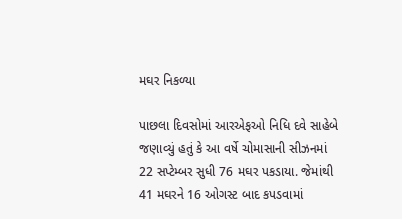મઘર નિકળ્યા

પાછલા દિવસોમાં આરએફઓ નિધિ દવે સાહેબે જણાવ્યું હતું કે આ વર્ષે ચોમાસાની સીઝનમાં 22 સપ્ટેમ્બર સુધી 76 મઘર પકડાયા. જેમાંથી 41 મઘરને 16 ઓગસ્ટ બાદ કપડવામાં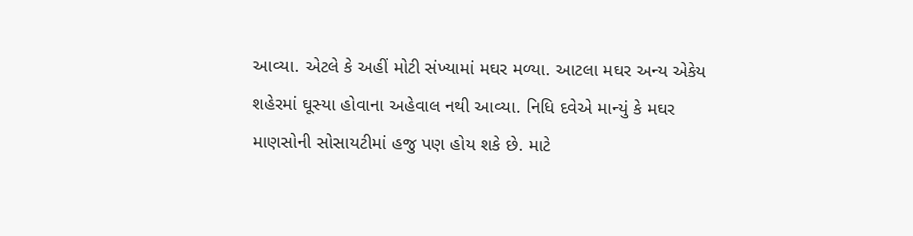આવ્યા. એટલે કે અહીં મોટી સંખ્યામાં મઘર મળ્યા. આટલા મઘર અન્ય એકેય શહેરમાં ઘૂસ્યા હોવાના અહેવાલ નથી આવ્યા. નિધિ દવેએ માન્યું કે મઘર માણસોની સોસાયટીમાં હજુ પણ હોય શકે છે. માટે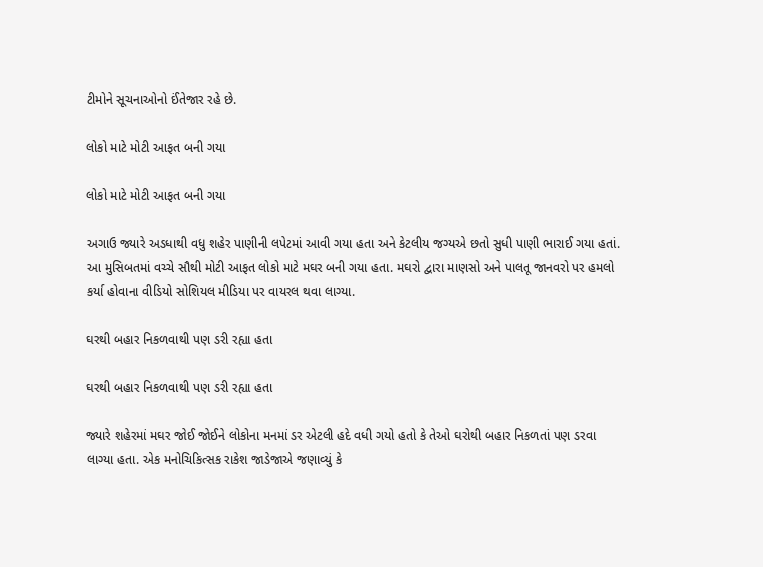ટીમોને સૂચનાઓનો ઈંતેજાર રહે છે.

લોકો માટે મોટી આફત બની ગયા

લોકો માટે મોટી આફત બની ગયા

અગાઉ જ્યારે અડધાથી વધુ શહેર પાણીની લપેટમાં આવી ગયા હતા અને કેટલીય જગ્યએ છતો સુધી પાણી ભારાઈ ગયા હતાં. આ મુસિબતમાં વચ્ચે સૌથી મોટી આફત લોકો માટે મઘર બની ગયા હતા. મઘરો દ્વારા માણસો અને પાલતૂ જાનવરો પર હમલો કર્યા હોવાના વીડિયો સોશિયલ મીડિયા પર વાયરલ થવા લાગ્યા.

ઘરથી બહાર નિકળવાથી પણ ડરી રહ્યા હતા

ઘરથી બહાર નિકળવાથી પણ ડરી રહ્યા હતા

જ્યારે શહેરમાં મઘર જોઈ જોઈને લોકોના મનમાં ડર એટલી હદે વધી ગયો હતો કે તેઓ ઘરોથી બહાર નિકળતાં પણ ડરવા લાગ્યા હતા. એક મનોચિકિત્સક રાકેશ જાડેજાએ જણાવ્યું કે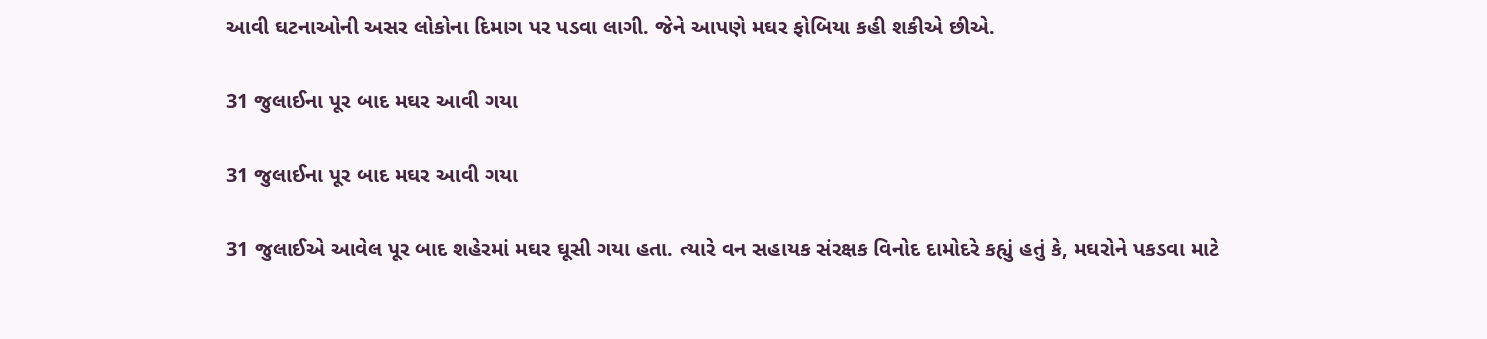આવી ઘટનાઓની અસર લોકોના દિમાગ પર પડવા લાગી. જેને આપણે મઘર ફોબિયા કહી શકીએ છીએ.

31 જુલાઈના પૂર બાદ મઘર આવી ગયા

31 જુલાઈના પૂર બાદ મઘર આવી ગયા

31 જુલાઈએ આવેલ પૂર બાદ શહેરમાં મઘર ઘૂસી ગયા હતા. ત્યારે વન સહાયક સંરક્ષક વિનોદ દામોદરે કહ્યું હતું કે, મઘરોને પકડવા માટે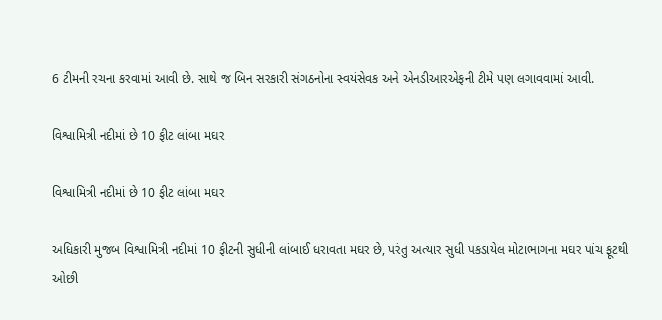6 ટીમની રચના કરવામાં આવી છે. સાથે જ બિન સરકારી સંગઠનોના સ્વયંસેવક અને એનડીઆરએફની ટીમે પણ લગાવવામાં આવી.

વિશ્વામિત્રી નદીમાં છે 10 ફીટ લાંબા મઘર

વિશ્વામિત્રી નદીમાં છે 10 ફીટ લાંબા મઘર

અધિકારી મુજબ વિશ્વામિત્રી નદીમાં 10 ફીટની સુધીની લાંબાઈ ધરાવતા મઘર છે, પરંતુ અત્યાર સુધી પકડાયેલ મોટાભાગના મઘર પાંચ ફૂટથી ઓછી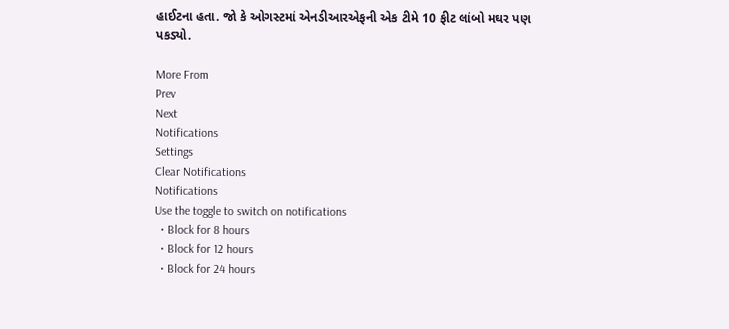હાઈટના હતા. જો કે ઓગસ્ટમાં એનડીઆરએફની એક ટીમે 10 ફીટ લાંબો મઘર પણ પકડ્યો.

More From
Prev
Next
Notifications
Settings
Clear Notifications
Notifications
Use the toggle to switch on notifications
  • Block for 8 hours
  • Block for 12 hours
  • Block for 24 hours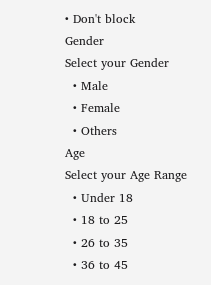• Don't block
Gender
Select your Gender
  • Male
  • Female
  • Others
Age
Select your Age Range
  • Under 18
  • 18 to 25
  • 26 to 35
  • 36 to 45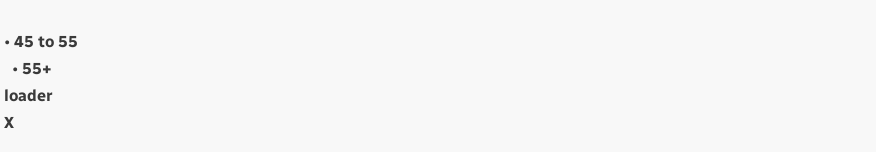• 45 to 55
  • 55+
loader
X